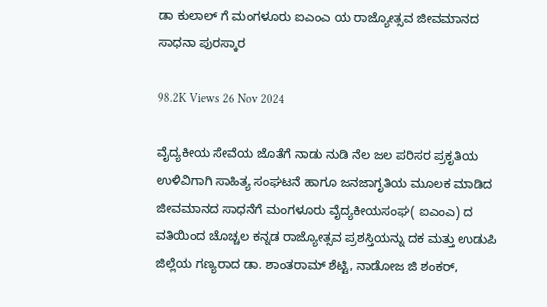ಡಾ ಕುಲಾಲ್ ಗೆ ಮಂಗಳೂರು ಐಎಂಎ ಯ ರಾಜ್ಯೋತ್ಸವ ಜೀವಮಾನದ ಸಾಧನಾ ಪುರಸ್ಕಾರ

98.2K Views 26 Nov 2024

ವೈದ್ಯಕೀಯ ಸೇವೆಯ ಜೊತೆಗೆ ನಾಡು ನುಡಿ ನೆಲ ಜಲ ಪರಿಸರ ಪ್ರಕೃತಿಯ ಉಳಿವಿಗಾಗಿ ಸಾಹಿತ್ಯ ಸಂಘಟನೆ ಹಾಗೂ ಜನಜಾಗೃತಿಯ ಮೂಲಕ ಮಾಡಿದ ಜೀವಮಾನದ ಸಾಧನೆಗೆ ಮಂಗಳೂರು ವೈದ್ಯಕೀಯಸಂಘ( ಐಎಂಎ) ದ ವತಿಯಿಂದ ಚೊಚ್ಚಲ ಕನ್ನಡ ರಾಜ್ಯೋತ್ಸವ ಪ್ರಶಸ್ತಿಯನ್ನು ದಕ ಮತ್ತು ಉಡುಪಿ ಜಿಲ್ಲೆಯ ಗಣ್ಯರಾದ ಡಾ. ಶಾಂತರಾಮ್ ಶೆಟ್ಟಿ, ನಾಡೋಜ ಜಿ ಶಂಕರ್,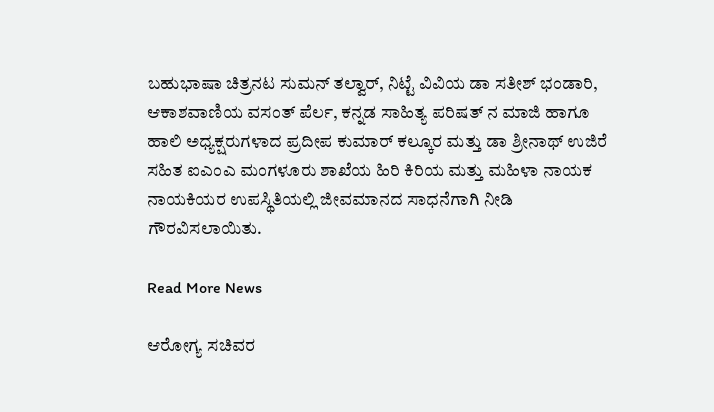ಬಹುಭಾಷಾ ಚಿತ್ರನಟ ಸುಮನ್ ತಲ್ವಾರ್, ನಿಟ್ಟೆ ವಿವಿಯ ಡಾ ಸತೀಶ್ ಭಂಡಾರಿ, ಆಕಾಶವಾಣಿಯ ವಸಂತ್ ಪೆರ್ಲ, ಕನ್ನಡ ಸಾಹಿತ್ಯ ಪರಿಷತ್ ನ ಮಾಜಿ ಹಾಗೂ ಹಾಲಿ ಅಧ್ಯಕ್ಷರುಗಳಾದ ಪ್ರದೀಪ ಕುಮಾರ್ ಕಲ್ಕೂರ ಮತ್ತು ಡಾ ಶ್ರೀನಾಥ್ ಉಜಿರೆ ಸಹಿತ ಐಎಂಎ ಮಂಗಳೂರು ಶಾಖೆಯ ಹಿರಿ ಕಿರಿಯ ಮತ್ತು ಮಹಿಳಾ ನಾಯಕ ನಾಯಕಿಯರ ಉಪಸ್ಥಿತಿಯಲ್ಲಿ ಜೀವಮಾನದ ಸಾಧನೆಗಾಗಿ ನೀಡಿ ಗೌರವಿಸಲಾಯಿತು.

Read More News

ಆರೋಗ್ಯ ಸಚಿವರ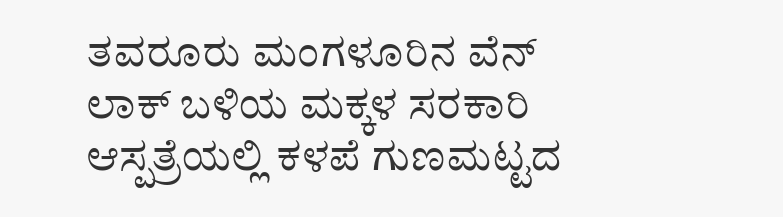ತವರೂರು ಮಂಗಳೂರಿನ ವೆನ್ ಲಾಕ್ ಬಳಿಯ ಮಕ್ಕಳ ಸರಕಾರಿ ಆಸ್ಪತ್ರೆಯಲ್ಲಿ ಕಳಪೆ ಗುಣಮಟ್ಟದ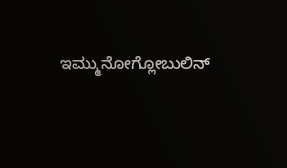ಇಮ್ಮುನೋಗ್ಲೋಬುಲಿನ್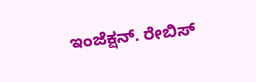ಇಂಜೆಕ್ಷನ್. ರೇಬಿಸ್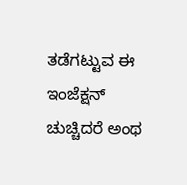ತಡೆಗಟ್ಟುವ ಈ ಇಂಜೆಕ್ಷನ್ ಚುಚ್ಚಿದರೆ ಅಂಥ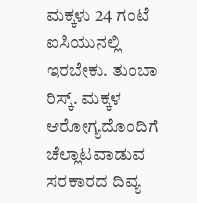ಮಕ್ಕಳು 24 ಗಂಟೆ ಐಸಿಯುನಲ್ಲಿ ಇರಬೇಕು. ತುಂಬಾ ರಿಸ್ಕ್. ಮಕ್ಕಳ ಆರೋಗ್ಯದೊಂದಿಗೆ ಚೆಲ್ಲಾಟವಾಡುವ ಸರಕಾರದ ದಿವ್ಯ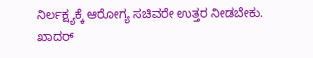ನಿರ್ಲಕ್ಷ್ಯಕ್ಕೆ ಆರೋಗ್ಯ ಸಚಿವರೇ ಉತ್ತರ ನೀಡಬೇಕು. ಖಾದರ್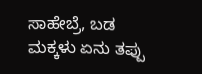ಸಾಹೇಬ್ರೆ, ಬಡ ಮಕ್ಕಳು ಏನು ತಪ್ಪು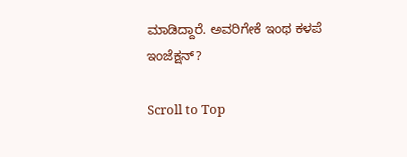ಮಾಡಿದ್ದಾರೆ. ಅವರಿಗೇಕೆ ಇಂಥ ಕಳಪೆ ಇಂಜೆಕ್ಷನ್?

Scroll to Top